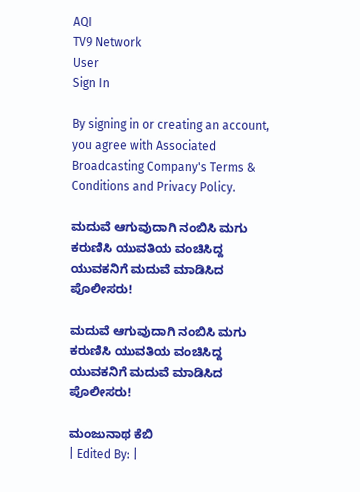AQI
TV9 Network
User
Sign In

By signing in or creating an account, you agree with Associated Broadcasting Company's Terms & Conditions and Privacy Policy.

ಮದುವೆ ಆಗುವುದಾಗಿ ನಂಬಿಸಿ ಮಗು ಕರುಣಿಸಿ ಯುವತಿಯ ವಂಚಿಸಿದ್ದ ಯುವಕನಿಗೆ ಮದುವೆ ಮಾಡಿಸಿದ ಪೊಲೀಸರು!

ಮದುವೆ ಆಗುವುದಾಗಿ ನಂಬಿಸಿ ಮಗು ಕರುಣಿಸಿ ಯುವತಿಯ ವಂಚಿಸಿದ್ದ ಯುವಕನಿಗೆ ಮದುವೆ ಮಾಡಿಸಿದ ಪೊಲೀಸರು!

ಮಂಜುನಾಥ ಕೆಬಿ
| Edited By: |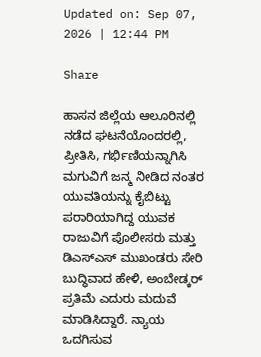Updated on: Sep 07, 2026 | 12:44 PM

Share

ಹಾಸನ ಜಿಲ್ಲೆಯ ಆಲೂರಿನಲ್ಲಿ ನಡೆದ ಘಟನೆಯೊಂದರಲ್ಲಿ, ಪ್ರೀತಿಸಿ, ಗರ್ಭಿಣಿಯನ್ನಾಗಿಸಿ ಮಗುವಿಗೆ ಜನ್ಮ ನೀಡಿದ ನಂತರ ಯುವತಿಯನ್ನು ಕೈಬಿಟ್ಟು ಪರಾರಿಯಾಗಿದ್ದ ಯುವಕ ರಾಜುವಿಗೆ ಪೊಲೀಸರು ಮತ್ತು ಡಿಎಸ್‌ಎಸ್ ಮುಖಂಡರು ಸೇರಿ ಬುದ್ಧಿವಾದ ಹೇಳಿ, ಅಂಬೇಡ್ಕರ್ ಪ್ರತಿಮೆ ಎದುರು ಮದುವೆ ಮಾಡಿಸಿದ್ದಾರೆ. ನ್ಯಾಯ ಒದಗಿಸುವ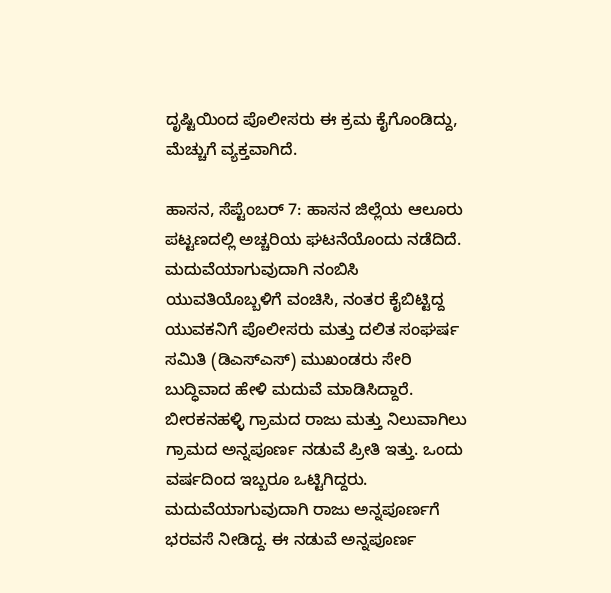ದೃಷ್ಟಿಯಿಂದ ಪೊಲೀಸರು ಈ ಕ್ರಮ ಕೈಗೊಂಡಿದ್ದು, ಮೆಚ್ಚುಗೆ ವ್ಯಕ್ತವಾಗಿದೆ.

ಹಾಸನ, ಸೆಪ್ಟೆಂಬರ್ 7: ಹಾಸನ ಜಿಲ್ಲೆಯ ಆಲೂರು ಪಟ್ಟಣದಲ್ಲಿ ಅಚ್ಚರಿಯ ಘಟನೆಯೊಂದು ನಡೆದಿದೆ. ಮದುವೆಯಾಗುವುದಾಗಿ ನಂಬಿಸಿ ಯುವತಿಯೊಬ್ಬಳಿಗೆ ವಂಚಿಸಿ, ನಂತರ ಕೈಬಿಟ್ಟಿದ್ದ ಯುವಕನಿಗೆ ಪೊಲೀಸರು ಮತ್ತು ದಲಿತ ಸಂಘರ್ಷ ಸಮಿತಿ (ಡಿಎಸ್‌ಎಸ್) ಮುಖಂಡರು ಸೇರಿ ಬುದ್ಧಿವಾದ ಹೇಳಿ ಮದುವೆ ಮಾಡಿಸಿದ್ದಾರೆ. ಬೀರಕನಹಳ್ಳಿ ಗ್ರಾಮದ ರಾಜು ಮತ್ತು ನಿಲುವಾಗಿಲು ಗ್ರಾಮದ ಅನ್ನಪೂರ್ಣ ನಡುವೆ ಪ್ರೀತಿ ಇತ್ತು. ಒಂದು ವರ್ಷದಿಂದ ಇಬ್ಬರೂ ಒಟ್ಟಿಗಿದ್ದರು. ಮದುವೆಯಾಗುವುದಾಗಿ ರಾಜು ಅನ್ನಪೂರ್ಣಗೆ ಭರವಸೆ ನೀಡಿದ್ದ. ಈ ನಡುವೆ ಅನ್ನಪೂರ್ಣ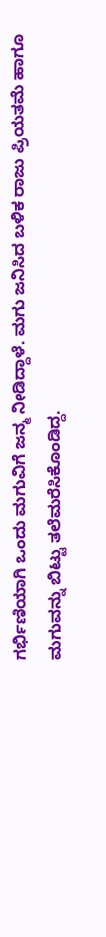ಗರ್ಭಿಣಿಯಾಗಿ ಒಂದು ಮಗುವಿಗೆ ಜನ್ಮ ನೀಡಿದ್ದಾಳೆ. ಮಗು ಜನಿಸಿದ ಬಳಿಕ ರಾಜು ಪ್ರಿಯತಮೆ ಹಾಗೂ ಮಗುವನ್ನು ಬಿಟ್ಟು ತಲೆಮರೆಸಿಕೊಂಡಿದ್ದ.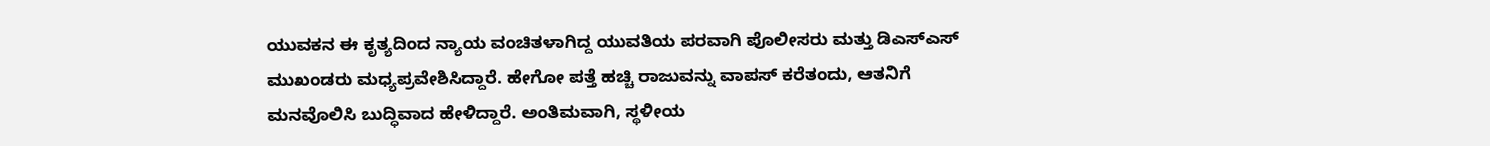ಯುವಕನ ಈ ಕೃತ್ಯದಿಂದ ನ್ಯಾಯ ವಂಚಿತಳಾಗಿದ್ದ ಯುವತಿಯ ಪರವಾಗಿ ಪೊಲೀಸರು ಮತ್ತು ಡಿಎಸ್‌ಎಸ್ ಮುಖಂಡರು ಮಧ್ಯಪ್ರವೇಶಿಸಿದ್ದಾರೆ. ಹೇಗೋ ಪತ್ತೆ ಹಚ್ಚಿ ರಾಜುವನ್ನು ವಾಪಸ್ ಕರೆತಂದು, ಆತನಿಗೆ ಮನವೊಲಿಸಿ ಬುದ್ಧಿವಾದ ಹೇಳಿದ್ದಾರೆ. ಅಂತಿಮವಾಗಿ, ಸ್ಥಳೀಯ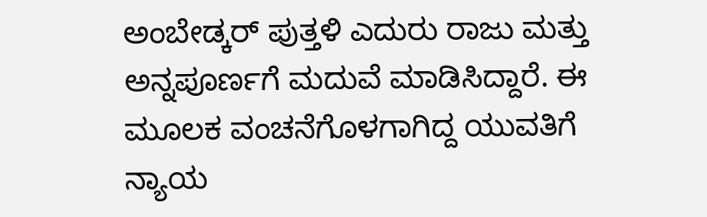ಅಂಬೇಡ್ಕರ್ ಪುತ್ತಳಿ ಎದುರು ರಾಜು ಮತ್ತು ಅನ್ನಪೂರ್ಣಗೆ ಮದುವೆ ಮಾಡಿಸಿದ್ದಾರೆ. ಈ ಮೂಲಕ ವಂಚನೆಗೊಳಗಾಗಿದ್ದ ಯುವತಿಗೆ ನ್ಯಾಯ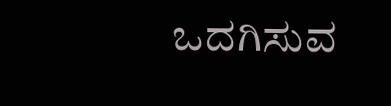ಒದಗಿಸುವ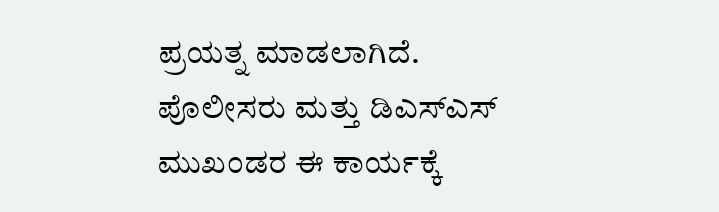ಪ್ರಯತ್ನ ಮಾಡಲಾಗಿದೆ. ಪೊಲೀಸರು ಮತ್ತು ಡಿಎಸ್‌ಎಸ್ ಮುಖಂಡರ ಈ ಕಾರ್ಯಕ್ಕೆ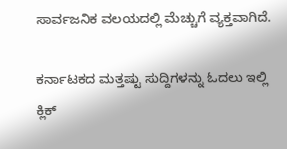ಸಾರ್ವಜನಿಕ ವಲಯದಲ್ಲಿ ಮೆಚ್ಚುಗೆ ವ್ಯಕ್ತವಾಗಿದೆ.

ಕರ್ನಾಟಕದ ಮತ್ತಷ್ಟು ಸುದ್ದಿಗಳನ್ನು ಓದಲು ಇಲ್ಲಿ ಕ್ಲಿಕ್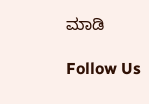ಮಾಡಿ

Follow Us